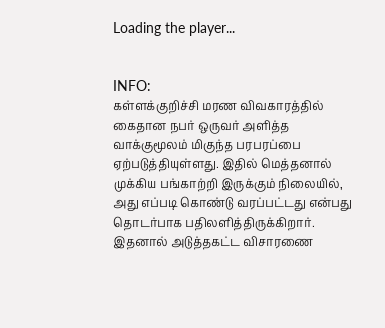Loading the player...


INFO:
கள்ளக்குறிச்சி மரண விவகாரத்தில் கைதான நபர் ஒருவர் அளித்த வாக்குமூலம் மிகுந்த பரபரப்பை ஏற்படுத்தியுள்ளது. இதில் மெத்தனால் முக்கிய பங்காற்றி இருக்கும் நிலையில், அது எப்படி கொண்டு வரப்பட்டது என்பது தொடர்பாக பதிலளித்திருக்கிறார். இதனால் அடுத்தகட்ட விசாரணை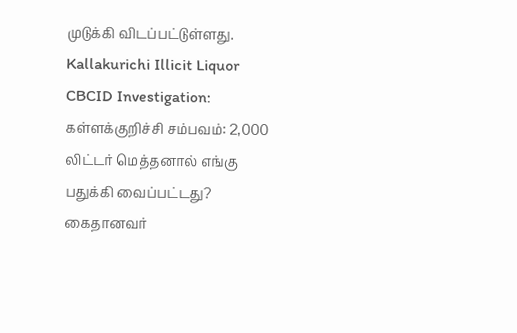முடுக்கி விடப்பட்டுள்ளது.
Kallakurichi Illicit Liquor CBCID Investigation: கள்ளக்குறிச்சி சம்பவம்: 2,000 லிட்டர் மெத்தனால் எங்கு பதுக்கி வைப்பட்டது? கைதானவர்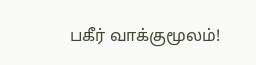பகீர் வாக்குமூலம்!